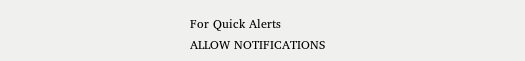For Quick Alerts
ALLOW NOTIFICATIONS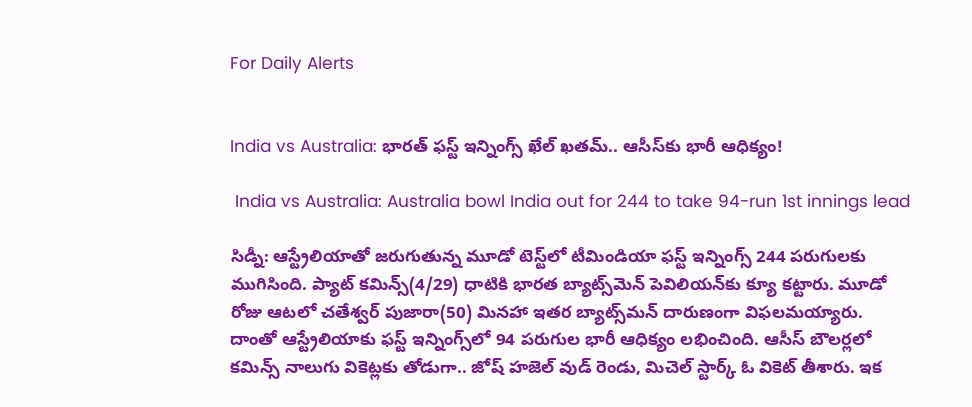For Daily Alerts


India vs Australia: భారత్ ఫస్ట్ ఇన్నింగ్స్ ఖేల్ ఖతమ్.. ఆసీస్‌కు భారీ ఆధిక్యం!

 India vs Australia: Australia bowl India out for 244 to take 94-run 1st innings lead

సిడ్నీ: ఆస్ట్రేలియాతో జరుగుతున్న మూడో టెస్ట్‌లో టీమిండియా ఫస్ట్ ఇన్నింగ్స్ 244 పరుగులకు ముగిసింది. ప్యాట్ కమిన్స్(4/29) ధాటికి భారత బ్యాట్స్‌మెన్ పెవిలియన్‌కు క్యూ కట్టారు. మూడో రోజు ఆటలో చతేశ్వర్ పుజారా(50) మినహా ఇతర బ్యాట్స్‌మన్ దారుణంగా విఫలమయ్యారు. దాంతో ఆస్ట్రేలియాకు ఫస్ట్ ఇన్నింగ్స్‌లో 94 పరుగుల భారీ ఆధిక్యం లభించింది. ఆసీస్ బౌలర్లలో కమిన్స్ నాలుగు వికెట్లకు తోడుగా.. జోష్ హజెల్ వుడ్ రెండు, మిచెల్ స్టార్క్ ఓ వికెట్ తీశారు. ఇక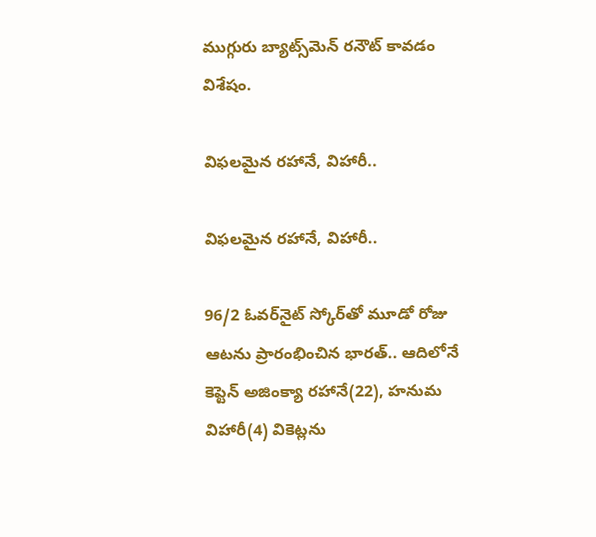ముగ్గురు బ్యాట్స్‌మెన్ రనౌట్ కావడం విశేషం.

విఫలమైన రహానే, విహారీ..

విఫలమైన రహానే, విహారీ..

96/2 ఓవర్‌నైట్ స్కోర్‌తో మూడో రోజు ఆటను ప్రారంభించిన భారత్.. ఆదిలోనే కెప్టెన్ అజింక్యా రహానే(22), హనుమ విహారీ(4) వికెట్లను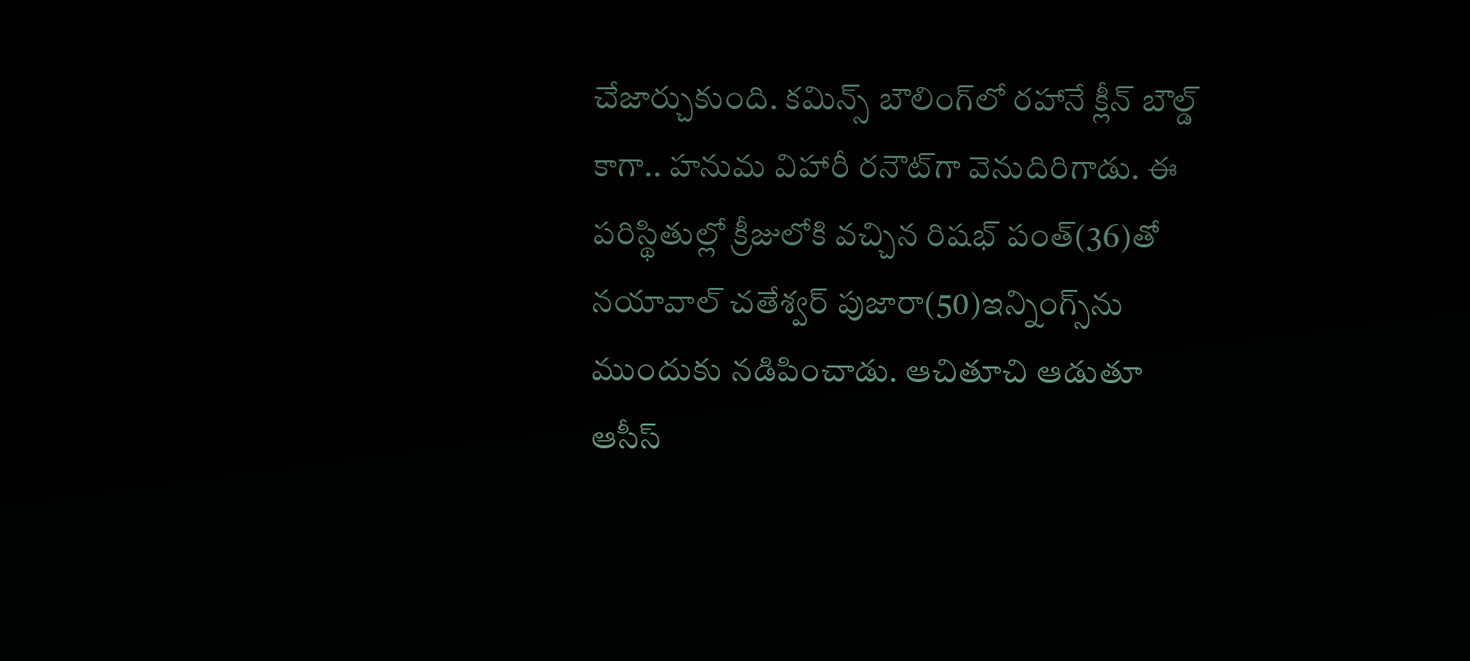చేజార్చుకుంది. కమిన్స్ బౌలింగ్‌లో రహానే క్లీన్ బౌల్డ్ కాగా.. హనుమ విహారీ రనౌట్‌గా వెనుదిరిగాడు. ఈ పరిస్థితుల్లో క్రీజులోకి వచ్చిన రిషభ్ పంత్(36)తో నయావాల్ చతేశ్వర్ పుజారా(50)ఇన్నింగ్స్‌ను ముందుకు నడిపించాడు. ఆచితూచి ఆడుతూ ఆసీస్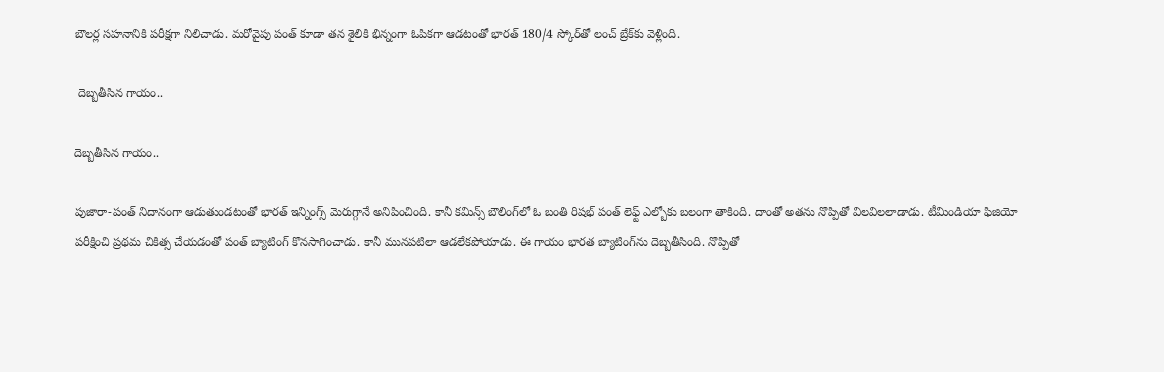బౌలర్ల సహనానికి పరీక్షగా నిలిచాడు. మరోవైపు పంత్ కూడా తన శైలికి భిన్నంగా ఓపికగా ఆడటంతో భారత్ 180/4 స్కోర్‌తో లంచ్ బ్రేక్‌కు వెళ్లింది.

 దెబ్బతీసిన గాయం..

దెబ్బతీసిన గాయం..

పుజారా-పంత్ నిదానంగా ఆడుతుండటంతో భారత్ ఇన్నింగ్స్ మెరుగ్గానే అనిపించింది. కానీ కమిన్స్ బౌలింగ్‌లో ఓ బంతి రిషభ్ పంత్ లెఫ్ట్ ఎల్బోకు బలంగా తాకింది. దాంతో అతను నొప్పితో విలవిలలాడాడు. టీమిండియా ఫిజియో పరీక్షించి ప్రథమ చికిత్స చేయడంతో పంత్ బ్యాటింగ్ కొనసాగించాడు. కానీ మునపటిలా ఆడలేకపోయాడు. ఈ గాయం భారత బ్యాటింగ్‌ను దెబ్బతీసింది. నొప్పితో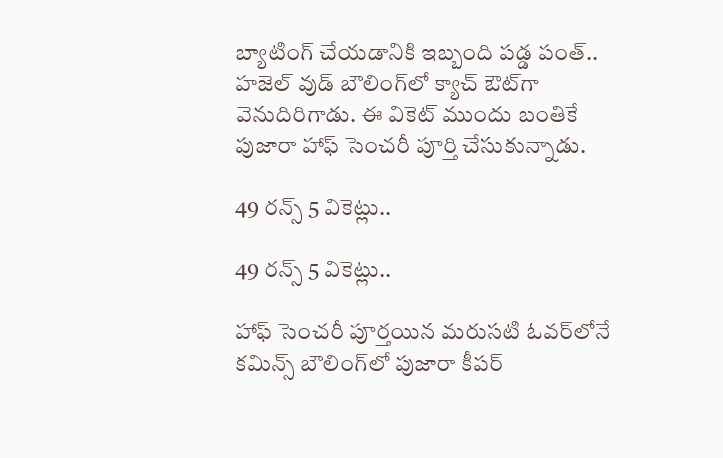బ్యాటింగ్ చేయడానికి ఇబ్బంది పడ్డ పంత్.. హజెల్ వుడ్ బౌలింగ్‌లో క్యాచ్‌ ఔట్‌గా వెనుదిరిగాడు. ఈ వికెట్ ముందు బంతికే పుజారా హాఫ్ సెంచరీ పూర్తి చేసుకున్నాడు.

49 రన్స్ 5 వికెట్లు..

49 రన్స్ 5 వికెట్లు..

హాఫ్ సెంచరీ పూర్తయిన మరుసటి ఓవర్‌లోనే కమిన్స్ బౌలింగ్‌లో పుజారా కీపర్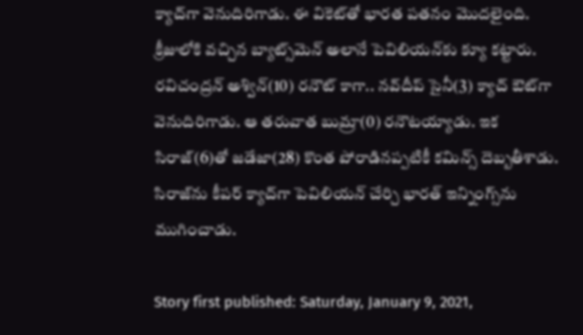క్యాచ్‌గా వెనుదిరిగాడు. ఈ వికెట్‌తో భారత పతనం మొదలైంది. క్రీజులోకి వచ్చిన బ్యాట్స్‌మెన్ అలానే పెవిలియన్‌కు క్యూ కట్టారు. రవిచంద్రన్ అశ్విన్(10) రనౌట్ కాగా.. నవ్‌దీప్ సైనీ(3) క్యాచ్ ఔట్‌గా వెనుదిరిగాడు. ఆ తరువాత బుమ్రా(0) రనౌటయ్యాడు. ఇక సిరాజ్(6)తో జడేజా(28) కొంత పోరాడినప్పటికీ కమిన్స్ దెబ్బతీశాడు. సిరాజ్‌ను కీపర్ క్యాచ్‌గా పెవిలియన్ చేర్చి భారత్ ఇన్నింగ్స్‌ను ముగించాడు.

Story first published: Saturday, January 9, 2021,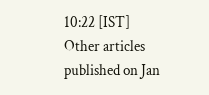10:22 [IST]
Other articles published on Jan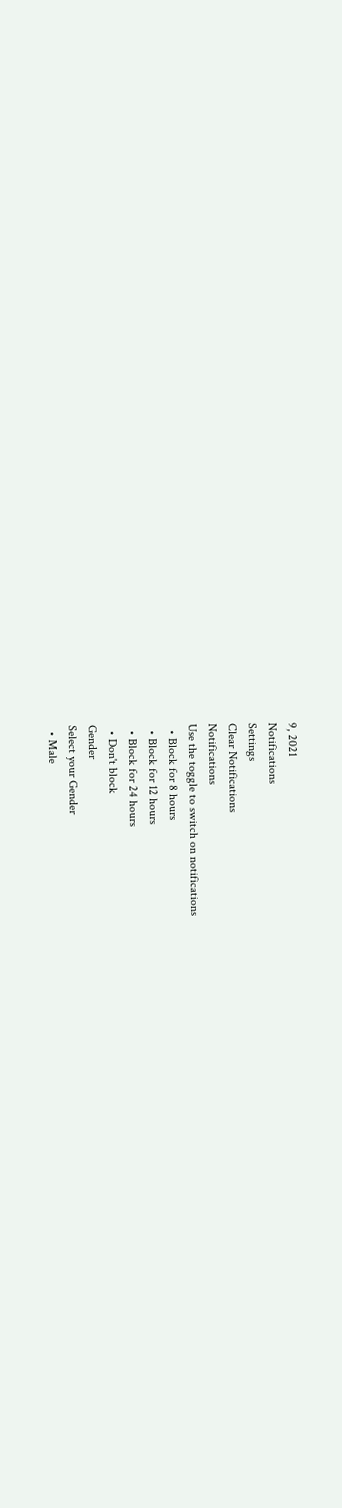9, 2021
Notifications
Settings
Clear Notifications
Notifications
Use the toggle to switch on notifications
  • Block for 8 hours
  • Block for 12 hours
  • Block for 24 hours
  • Don't block
Gender
Select your Gender
  • Male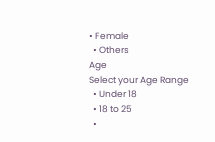• Female
  • Others
Age
Select your Age Range
  • Under 18
  • 18 to 25
  •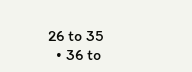26 to 35
  • 36 to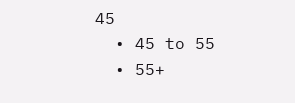45
  • 45 to 55
  • 55+